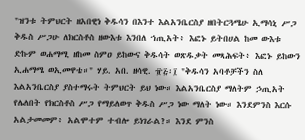"ዝንቱ ትምህርት ዘአበዊነ ቅዱሳን በእንተ እልአንቤርስያ ዘበትርጓሜሁ ኢማሳኒ ሥጋ ቅዱስ ሥጋሁ ለክርስቶስ ዘውእቱ እንበለ ኀጢአት፥ እፎኑ ይትበሀል ከመ ውእቱ ድኩም ወሐማሚ ዘከመ ስምዐ ይከውና ቅዱሳት ወጽዱቃት መጻሕፍት፥ እፎኑ ይከውን ኢሐማሜ ወኢመዋቴ።" ሃይ. አበ. ዘሳዊ. ፹፭፡፲ "ቅዱሳን አባቶቻችን ስለ እልአንቤርስያ ያስተማሩት ትምህርት ይህ ነው። እልአንቤርስያ ማለትም ኃጢአት የሌለበት የክርስቶስ ሥጋ የማይለወጥ ቅዱስ ሥጋ ነው ማለት ነው። እንደምንስ እርሱ አልታመመም፥ አልሞተም ተብሎ ይነገራል?። እንደ ምንስ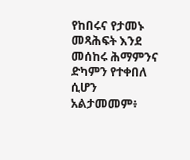የከበሩና የታመኑ መጻሕፍት እንደ መሰከሩ ሕማምንና ድካምን የተቀበለ ሲሆን አልታመመም፥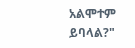አልሞተም ይባላል?"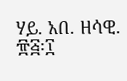ሃይ. አበ. ዘሳዊ. ፹፭፡፲